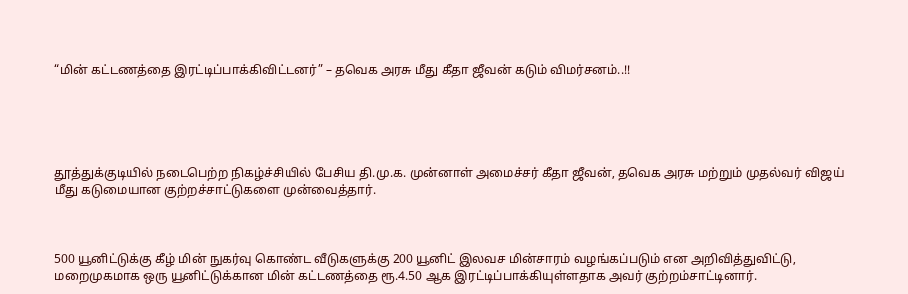“மின் கட்டணத்தை இரட்டிப்பாக்கிவிட்டனர்” – தவெக அரசு மீது கீதா ஜீவன் கடும் விமர்சனம்..!!





தூத்துக்குடியில் நடைபெற்ற நிகழ்ச்சியில் பேசிய தி.மு.க. முன்னாள் அமைச்சர் கீதா ஜீவன், தவெக அரசு மற்றும் முதல்வர் விஜய் மீது கடுமையான குற்றச்சாட்டுகளை முன்வைத்தார்.



500 யூனிட்டுக்கு கீழ் மின் நுகர்வு கொண்ட வீடுகளுக்கு 200 யூனிட் இலவச மின்சாரம் வழங்கப்படும் என அறிவித்துவிட்டு, மறைமுகமாக ஒரு யூனிட்டுக்கான மின் கட்டணத்தை ரூ.4.50 ஆக இரட்டிப்பாக்கியுள்ளதாக அவர் குற்றம்சாட்டினார்.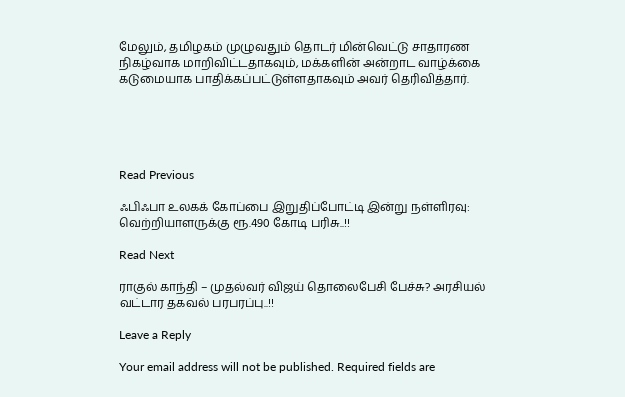மேலும், தமிழகம் முழுவதும் தொடர் மின்வெட்டு சாதாரண நிகழ்வாக மாறிவிட்டதாகவும், மக்களின் அன்றாட வாழ்க்கை கடுமையாக பாதிக்கப்பட்டுள்ளதாகவும் அவர் தெரிவித்தார்.





Read Previous

ஃபிஃபா உலகக் கோப்பை இறுதிப்போட்டி இன்று நள்ளிரவு: வெற்றியாளருக்கு ரூ.490 கோடி பரிசு..!!

Read Next

ராகுல் காந்தி – முதல்வர் விஜய் தொலைபேசி பேச்சு? அரசியல் வட்டார தகவல் பரபரப்பு..!!

Leave a Reply

Your email address will not be published. Required fields are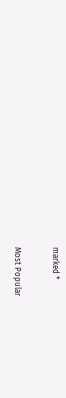marked *

Most Popular